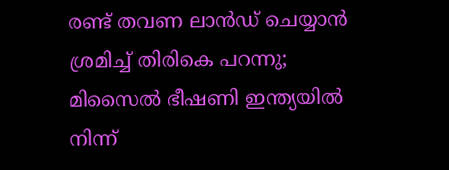രണ്ട് തവണ ലാന്‍ഡ് ചെയ്യാന്‍ ശ്രമിച്ച് തിരികെ പറന്നു; മിസൈല്‍ ഭീഷണി ഇന്ത്യയില്‍ നിന്ന്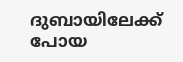ദുബായിലേക്ക് പോയ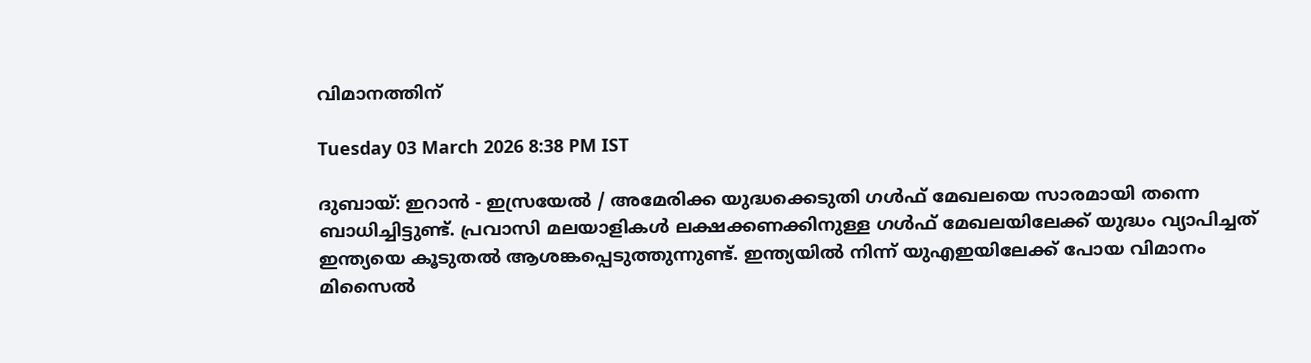വിമാനത്തിന്

Tuesday 03 March 2026 8:38 PM IST

ദുബായ്: ഇറാന്‍ - ഇസ്രയേല്‍ / അമേരിക്ക യുദ്ധക്കെടുതി ഗള്‍ഫ് മേഖലയെ സാരമായി തന്നെ ബാധിച്ചിട്ടുണ്ട്. പ്രവാസി മലയാളികള്‍ ലക്ഷക്കണക്കിനുള്ള ഗള്‍ഫ് മേഖലയിലേക്ക് യുദ്ധം വ്യാപിച്ചത് ഇന്ത്യയെ കൂടുതല്‍ ആശങ്കപ്പെടുത്തുന്നുണ്ട്. ഇന്ത്യയില്‍ നിന്ന് യുഎഇയിലേക്ക് പോയ വിമാനം മിസൈല്‍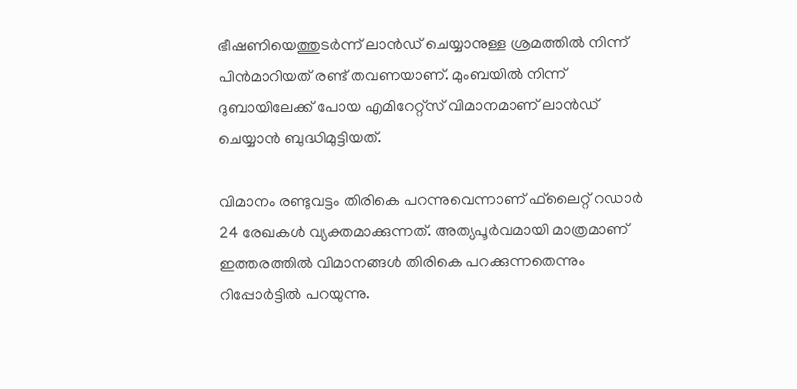ഭീഷണിയെത്തുടര്‍ന്ന് ലാന്‍ഡ് ചെയ്യാനുള്ള ശ്രമത്തില്‍ നിന്ന് പിന്‍മാറിയത് രണ്ട് തവണയാണ്. മുംബയില്‍ നിന്ന് ദുബായിലേക്ക് പോയ എമിറേറ്റ്‌സ് വിമാനമാണ് ലാന്‍ഡ് ചെയ്യാന്‍ ബുദ്ധിമുട്ടിയത്.

വിമാനം രണ്ടുവട്ടം തിരികെ പറന്നുവെന്നാണ് ഫ്‌ലൈറ്റ് റഡാര്‍ 24 രേഖകള്‍ വ്യക്തമാക്കുന്നത്. അത്യപൂര്‍വമായി മാത്രമാണ് ഇത്തരത്തില്‍ വിമാനങ്ങള്‍ തിരികെ പറക്കുന്നതെന്നും റിപ്പോര്‍ട്ടില്‍ പറയുന്നു.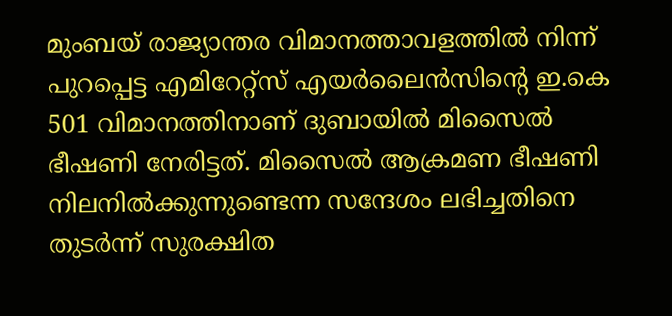മുംബയ് രാജ്യാന്തര വിമാനത്താവളത്തില്‍ നിന്ന് പുറപ്പെട്ട എമിറേറ്റ്‌സ് എയര്‍ലൈന്‍സിന്റെ ഇ.കെ 501 വിമാനത്തിനാണ് ദുബായില്‍ മിസൈല്‍ ഭീഷണി നേരിട്ടത്. മിസൈല്‍ ആക്രമണ ഭീഷണി നിലനില്‍ക്കുന്നുണ്ടെന്ന സന്ദേശം ലഭിച്ചതിനെ തുടര്‍ന്ന് സുരക്ഷിത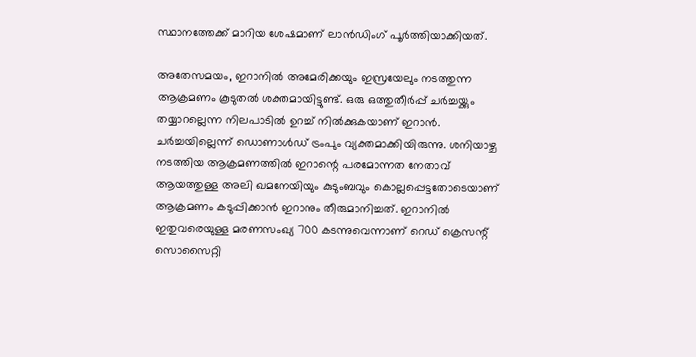സ്ഥാനത്തേക്ക് മാറിയ ശേഷമാണ് ലാന്‍ഡിംഗ് പൂര്‍ത്തിയാക്കിയത്.

അതേസമയം, ഇറാനില്‍ അമേരിക്കയും ഇസ്രയേലും നടത്തുന്ന ആക്രമണം കൂടുതല്‍ ശക്തമായിട്ടുണ്ട്. ഒരു ഒത്തുതീര്‍പ്പ് ചര്‍ച്ചയ്ക്കും തയ്യാറല്ലെന്ന നിലപാടില്‍ ഉറച്ച് നില്‍ക്കുകയാണ് ഇറാന്‍. ചര്‍ച്ചയില്ലെന്ന് ഡൊണാള്‍ഡ് ട്രംപും വ്യക്തമാക്കിയിരുന്നു. ശനിയാഴ്ച നടത്തിയ ആക്രമണത്തില്‍ ഇറാന്റെ പരമോന്നത നേതാവ് ആയത്തുള്ള അലി ഖമനേയിയും കുടുംബവും കൊല്ലപ്പെട്ടതോടെയാണ് ആക്രമണം കടുപ്പിക്കാന്‍ ഇറാനും തീരുമാനിച്ചത്. ഇറാനില്‍ ഇതുവരെയുള്ള മരണസംഖ്യ 700 കടന്നുവെന്നാണ് റെഡ് ക്രെസന്റ് സൊസൈറ്റി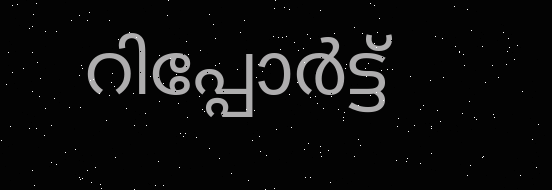റിപ്പോര്‍ട്ട്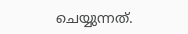ചെയ്യുന്നത്.